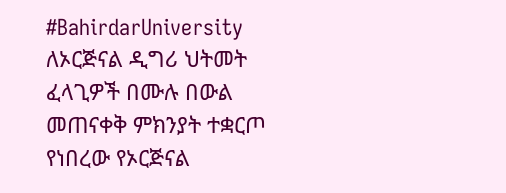#BahirdarUniversity ለኦርጅናል ዲግሪ ህትመት ፈላጊዎች በሙሉ በውል መጠናቀቅ ምክንያት ተቋርጦ የነበረው የኦርጅናል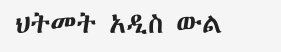ህትመት አዲስ ውል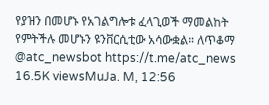የያዝን በመሆኑ የአገልግሎቱ ፈላጊወች ማመልከት የምትችሉ መሆኑን ዩንቨርሲቲው አሳውቋል። ለጥቆማ @atc_newsbot https://t.me/atc_news 16.5K viewsMuJa. M, 12:56